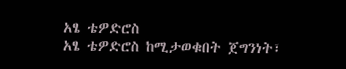አፄ ቴዎድሮስ
አፄ ቴዎድሮስ ከሚታወቁበት ጀግንነት፣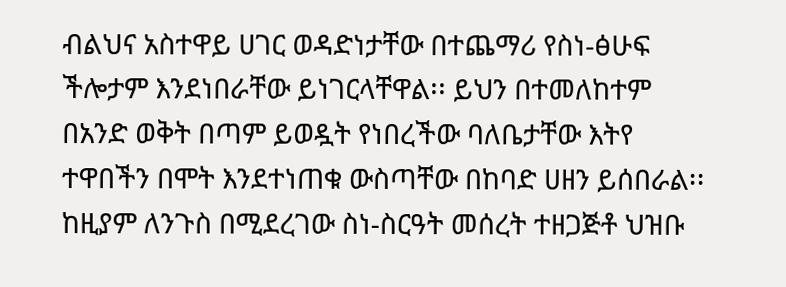ብልህና አስተዋይ ሀገር ወዳድነታቸው በተጨማሪ የስነ-ፅሁፍ ችሎታም እንደነበራቸው ይነገርላቸዋል፡፡ ይህን በተመለከተም በአንድ ወቅት በጣም ይወዷት የነበረችው ባለቤታቸው እትየ ተዋበችን በሞት እንደተነጠቁ ውስጣቸው በከባድ ሀዘን ይሰበራል፡፡ ከዚያም ለንጉስ በሚደረገው ስነ-ስርዓት መሰረት ተዘጋጅቶ ህዝቡ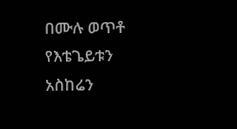በሙሉ ወጥቶ የእቴጌይቱን አስከሬን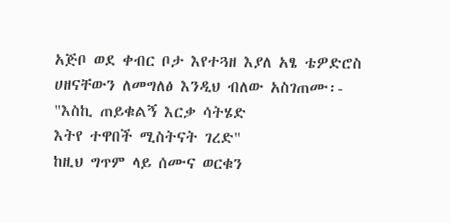አጅቦ ወደ ቀብር ቦታ እየተጓዘ እያለ አፄ ቴዎድሮስ ሀዘናቸውን ለመግለፅ እንዲህ ብለው አስገጠሙ፡-
"እስኪ ጠይቁልኝ እርቃ ሳትሄድ
እትየ ተዋበች ሚስትናት ገረድ"
ከዚህ ግጥም ላይ ሰሙና ወርቁን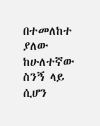በተመለከተ ያለው ከሁለተኛው ስንኝ ላይ ሲሆን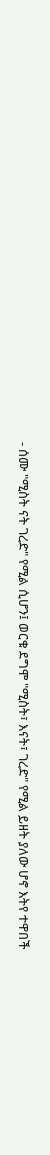- ሰሙ "ሚስት ናት ገረድ" የሚል ሲሆን፤ ወርቁ ደግሞ "ሚስት፣ እናት፣ ገረድ" የሚል ይዘት ያለው ሆኖ እትየ ተዋበች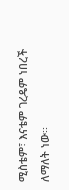ሚስቴም፣ እናቴም ገረዴም ነበረች ለማለት ነው፡፡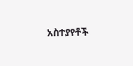አስተያየቶች